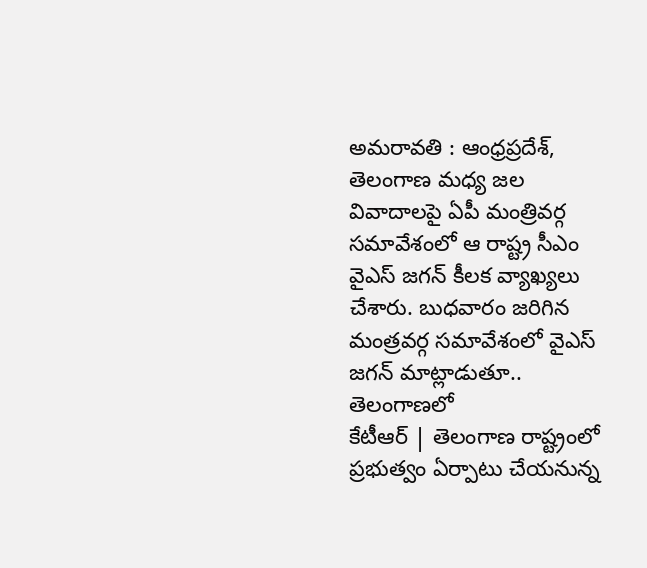అమరావతి : ఆంధ్రప్రదేశ్, తెలంగాణ మధ్య జల వివాదాలపై ఏపీ మంత్రివర్గ సమావేశంలో ఆ రాష్ట్ర సీఎం వైఎస్ జగన్ కీలక వ్యాఖ్యలు చేశారు. బుధవారం జరిగిన మంత్రవర్గ సమావేశంలో వైఎస్ జగన్ మాట్లాడుతూ.. తెలంగాణలో
కేటీఆర్ | తెలంగాణ రాష్ట్రంలో ప్రభుత్వం ఏర్పాటు చేయనున్న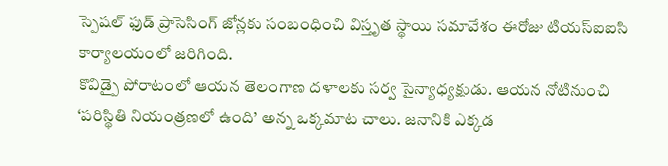స్పెషల్ ఫుడ్ ప్రాసెసింగ్ జోన్లకు సంబంధించి విస్తృత స్థాయి సమావేశం ఈరోజు టియస్ఐఐసి కార్యాలయంలో జరిగింది.
కొవిడ్పై పోరాటంలో ఆయన తెలంగాణ దళాలకు సర్వ సైన్యాధ్యక్షుడు. ఆయన నోటినుంచి ‘పరిస్థితి నియంత్రణలో ఉంది’ అన్న ఒక్కమాట చాలు. జనానికి ఎక్కడ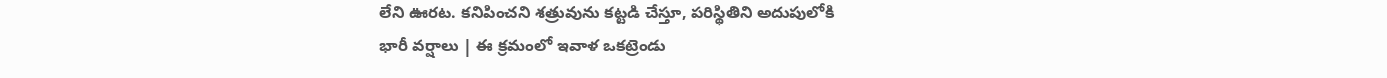లేని ఊరట. కనిపించని శత్రువును కట్టడి చేస్తూ, పరిస్థితిని అదుపులోకి
భారీ వర్షాలు | ఈ క్రమంలో ఇవాళ ఒకట్రెండు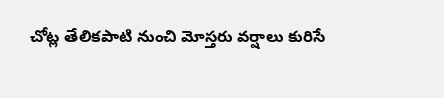చోట్ల తేలికపాటి నుంచి మోస్తరు వర్షాలు కురిసే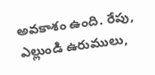అవకాశం ఉంది. రేపు, ఎల్లుండి ఉరుములు,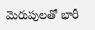మెరుపులతో భారీ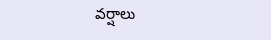వర్షాలు